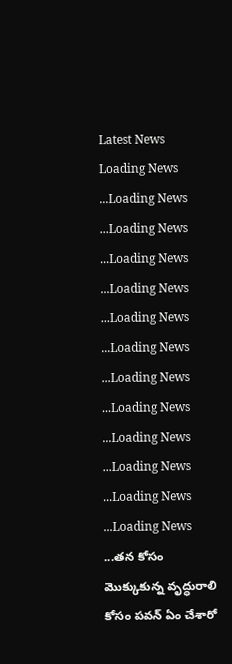Latest News
Loading News ...Loading News ...Loading News ...Loading News ...Loading News ...Loading News ...Loading News ...Loading News ...Loading News ...Loading News ...Loading News ...Loading News ...Loading News ...తన కోసం మొక్కుకున్న వృద్ధురాలి కోసం పవన్ ఏం చేశారో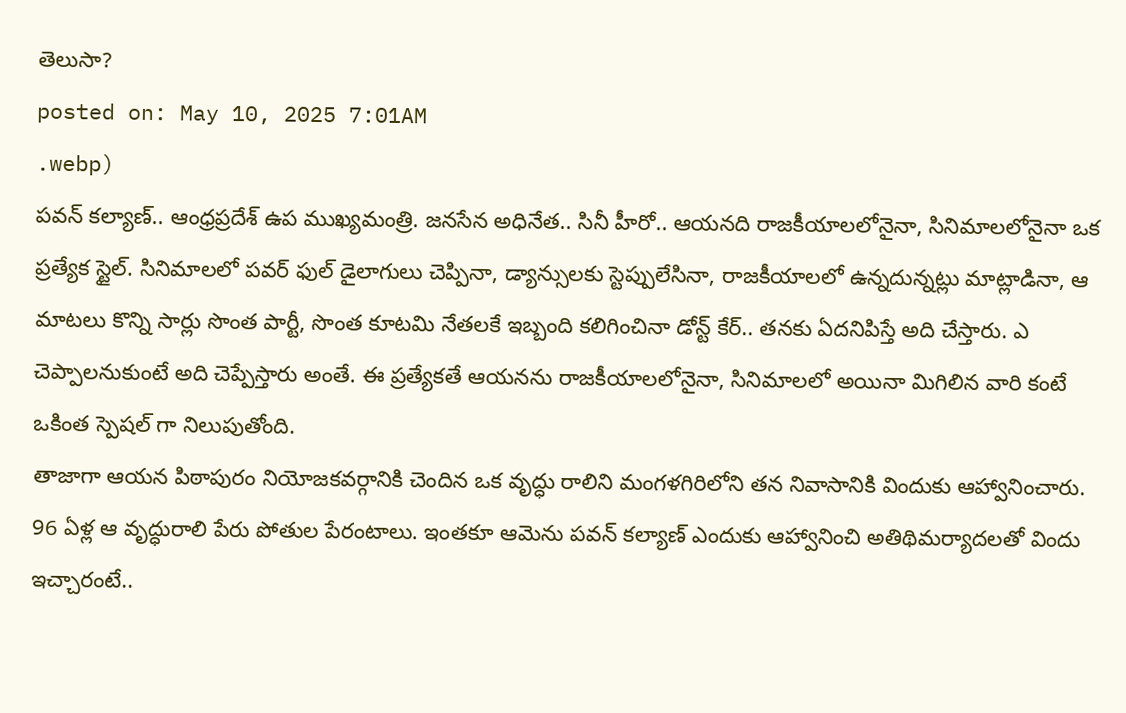తెలుసా?
posted on: May 10, 2025 7:01AM
.webp)
పవన్ కల్యాణ్.. ఆంధ్రప్రదేశ్ ఉప ముఖ్యమంత్రి. జనసేన అధినేత.. సినీ హీరో.. ఆయనది రాజకీయాలలోనైనా, సినిమాలలోనైనా ఒక ప్రత్యేక స్టైల్. సినిమాలలో పవర్ ఫుల్ డైలాగులు చెప్పినా, డ్యాన్సులకు స్టెప్పులేసినా, రాజకీయాలలో ఉన్నదున్నట్లు మాట్లాడినా, ఆ మాటలు కొన్ని సార్లు సొంత పార్టీ, సొంత కూటమి నేతలకే ఇబ్బంది కలిగించినా డోన్ట్ కేర్.. తనకు ఏదనిపిస్తే అది చేస్తారు. ఎ చెప్పాలనుకుంటే అది చెప్పేస్తారు అంతే. ఈ ప్రత్యేకతే ఆయనను రాజకీయాలలోనైనా, సినిమాలలో అయినా మిగిలిన వారి కంటే ఒకింత స్పెషల్ గా నిలుపుతోంది.
తాజాగా ఆయన పిఠాపురం నియోజకవర్గానికి చెందిన ఒక వృద్ధు రాలిని మంగళగిరిలోని తన నివాసానికి విందుకు ఆహ్వానించారు. 96 ఏళ్ల ఆ వృద్ధురాలి పేరు పోతుల పేరంటాలు. ఇంతకూ ఆమెను పవన్ కల్యాణ్ ఎందుకు ఆహ్వానించి అతిథిమర్యాదలతో విందు ఇచ్చారంటే..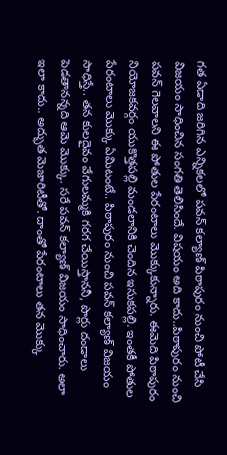గత ఏడాది జరిగిన ఎన్నికలలో పవన్ కల్యాణ్ పిఠాపురం నుంచి పోటీ చేసి విజయం సాధించిన సంగతి తెలిసిందే. విషయం అది కాదు..పిఠాపురం నుంచి పవన్ గెలవాలని ఈ పోతుల పేరంటాలు మొక్కుకున్నారు. ఈమెది పిఠాపురం నియోజకవర్గం యుకొత్తపల్లి మండలానికి చెందిన ఇసుకపల్లి. ఇంతకీ పోతుల పేరంటాలు మొక్కు ఏమిటంటే.. పిఠాపురం నుంచి పవన్ కల్యాణ్ విజయం సాధిస్తే.. తన కులదైవం వేగులమ్మకి గరగ చేయిస్తాననీ, పొర్లు దండాలు పెడతానన్నది ఆమె మొక్కు. సరే పవన్ కల్యాణ్ విజయం సాధించారు. అలా ఇలా కాదు.. అద్భుత మెజారిటీతో. దాంతో పేరంటాలు తన మొక్కు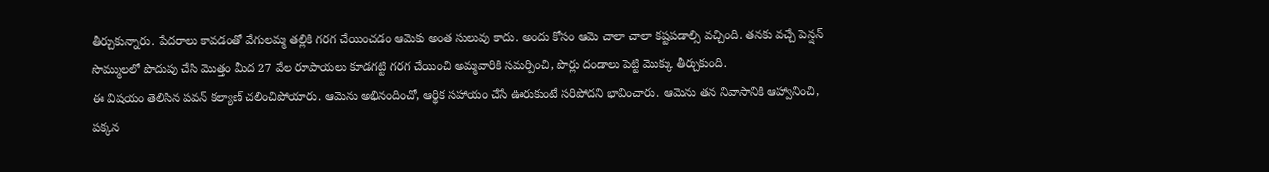తీర్చుకున్నారు. పేదరాలు కావడంతో వేగులమ్మ తల్లికి గరగ చేయించడం ఆమెకు అంత సులువు కాదు. అందు కోసం ఆమె చాలా చాలా కష్టపడాల్సి వచ్చింది. తనకు వచ్చే పెన్షన్ సొమ్ములలో పొదుపు చేసి మొత్తం మీద 27 వేల రూపాయలు కూడగట్టి గరగ చేయించి అమ్మవారికి సమర్పించి, పొర్లు దండాలు పెట్టి మొక్కు తీర్చుకుంది.
ఈ విషయం తెలిసిన పవన్ కల్యాణ్ చలించిపోయారు. ఆమెను అభినందించో, ఆర్థిక సహాయం చేసే ఊరుకుంటే సరిపోదని భావించారు. ఆమెను తన నివాసానికి ఆహ్వానించి, పక్కన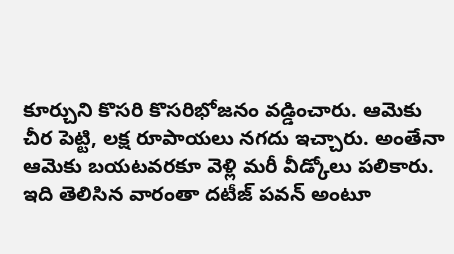కూర్చుని కొసరి కొసరిభోజనం వడ్డించారు. ఆమెకు చీర పెట్టి, లక్ష రూపాయలు నగదు ఇచ్చారు. అంతేనా ఆమెకు బయటవరకూ వెళ్లి మరీ వీడ్కోలు పలికారు. ఇది తెలిసిన వారంతా దటీజ్ పవన్ అంటూ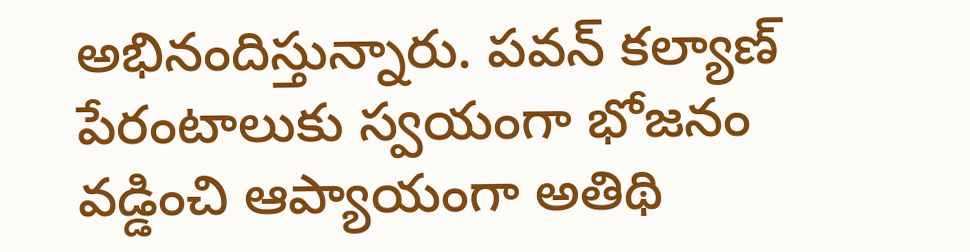అభినందిస్తున్నారు. పవన్ కల్యాణ్ పేరంటాలుకు స్వయంగా భోజనం వడ్డించి ఆప్యాయంగా అతిథి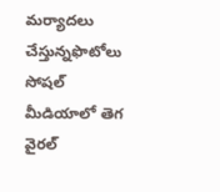మర్యాదలు చేస్తున్నఫొటోలు సోషల్ మీడియాలో తెగ వైరల్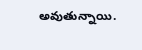అవుతున్నాయి.